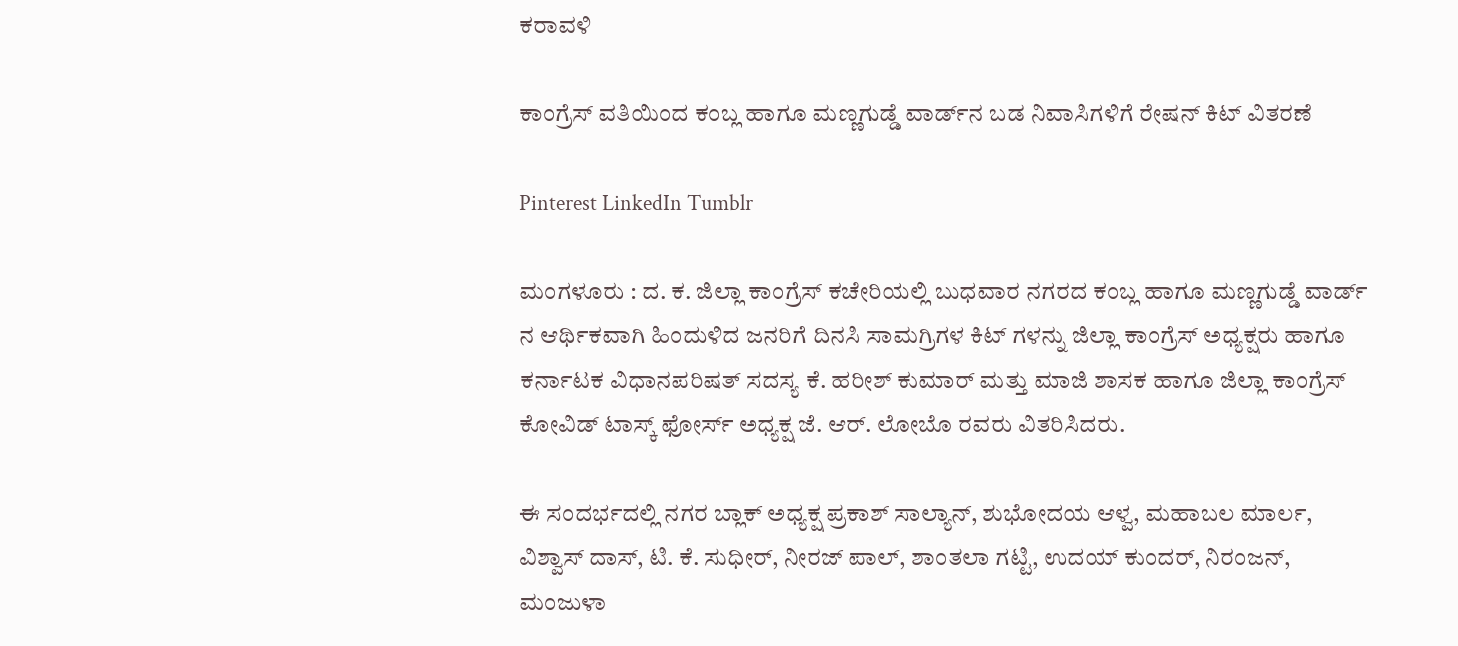ಕರಾವಳಿ

ಕಾಂಗ್ರೆಸ್ ವತಿಯಿಂದ ಕಂಬ್ಲ ಹಾಗೂ ಮಣ್ಣಗುಡ್ಡೆ ವಾರ್ಡ್‌ನ ಬಡ ನಿವಾಸಿಗಳಿಗೆ ರೇಷನ್ ಕಿಟ್ ವಿತರಣೆ

Pinterest LinkedIn Tumblr

ಮಂಗಳೂರು : ದ. ಕ. ಜಿಲ್ಲಾ ಕಾಂಗ್ರೆಸ್ ಕಚೇರಿಯಲ್ಲಿ ಬುಧವಾರ ನಗರದ ಕಂಬ್ಲ ಹಾಗೂ ಮಣ್ಣಗುಡ್ಡೆ ವಾರ್ಡ್ ನ ಆರ್ಥಿಕವಾಗಿ ಹಿಂದುಳಿದ ಜನರಿಗೆ ದಿನಸಿ ಸಾಮಗ್ರಿಗಳ ಕಿಟ್ ಗಳನ್ನು ಜಿಲ್ಲಾ ಕಾಂಗ್ರೆಸ್ ಅಧ್ಯಕ್ಷರು ಹಾಗೂ ಕರ್ನಾಟಕ ವಿಧಾನಪರಿಷತ್ ಸದಸ್ಯ ಕೆ. ಹರೀಶ್ ಕುಮಾರ್ ಮತ್ತು ಮಾಜಿ ಶಾಸಕ ಹಾಗೂ ಜಿಲ್ಲಾ ಕಾಂಗ್ರೆಸ್ ಕೋವಿಡ್ ಟಾಸ್ಕ್ ಫೋರ್ಸ್ ಅಧ್ಯಕ್ಷ ಜೆ. ಆರ್. ಲೋಬೊ ರವರು ವಿತರಿಸಿದರು.

ಈ ಸಂದರ್ಭದಲ್ಲಿ ನಗರ ಬ್ಲಾಕ್ ಅಧ್ಯಕ್ಷ ಪ್ರಕಾಶ್ ಸಾಲ್ಯಾನ್, ಶುಭೋದಯ ಆಳ್ವ, ಮಹಾಬಲ ಮಾರ್ಲ, ವಿಶ್ವಾಸ್ ದಾಸ್, ಟಿ. ಕೆ. ಸುಧೀರ್, ನೀರಜ್ ಪಾಲ್, ಶಾಂತಲಾ ಗಟ್ಟಿ, ಉದಯ್ ಕುಂದರ್, ನಿರಂಜನ್, ಮಂಜುಳಾ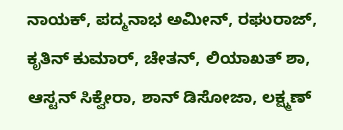ನಾಯಕ್, ಪದ್ಮನಾಭ ಅಮೀನ್, ರಘುರಾಜ್, ಕೃತಿನ್ ಕುಮಾರ್, ಚೇತನ್, ಲಿಯಾಖತ್ ಶಾ, ಆಸ್ಟನ್ ಸಿಕ್ವೇರಾ, ಶಾನ್ ಡಿಸೋಜಾ, ಲಕ್ಷ್ಮಣ್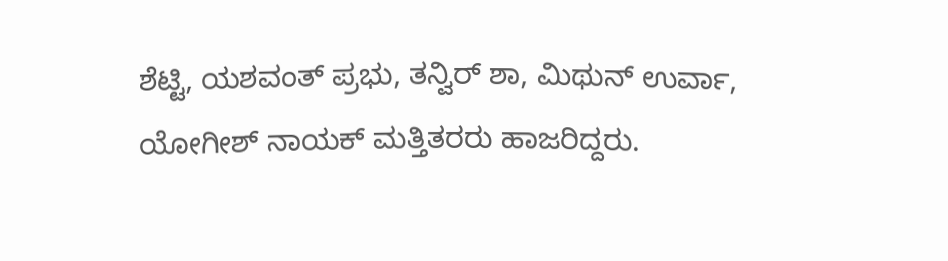ಶೆಟ್ಟಿ, ಯಶವಂತ್ ಪ್ರಭು, ತನ್ವಿರ್ ಶಾ, ಮಿಥುನ್ ಉರ್ವಾ, ಯೋಗೀಶ್ ನಾಯಕ್ ಮತ್ತಿತರರು ಹಾಜರಿದ್ದರು.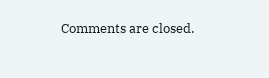Comments are closed.